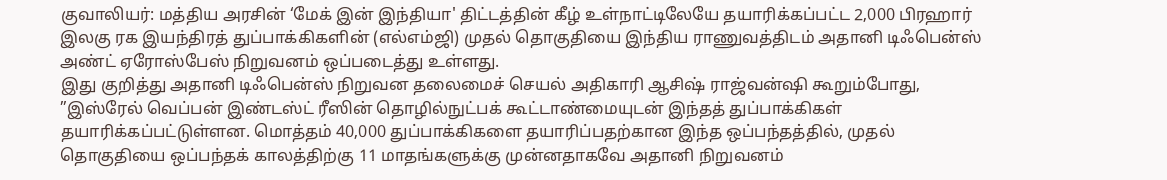குவாலியர்: மத்திய அரசின் ‘மேக் இன் இந்தியா' திட்டத்தின் கீழ் உள்நாட்டிலேயே தயாரிக்கப்பட்ட 2,000 பிரஹார் இலகு ரக இயந்திரத் துப்பாக்கிகளின் (எல்எம்ஜி) முதல் தொகுதியை இந்திய ராணுவத்திடம் அதானி டிஃபென்ஸ் அண்ட் ஏரோஸ்பேஸ் நிறுவனம் ஒப்படைத்து உள்ளது.
இது குறித்து அதானி டிஃபென்ஸ் நிறுவன தலைமைச் செயல் அதிகாரி ஆசிஷ் ராஜ்வன்ஷி கூறும்போது, ”இஸ்ரேல் வெப்பன் இண்டஸ்ட் ரீஸின் தொழில்நுட்பக் கூட்டாண்மையுடன் இந்தத் துப்பாக்கிகள் தயாரிக்கப்பட்டுள்ளன. மொத்தம் 40,000 துப்பாக்கிகளை தயாரிப்பதற்கான இந்த ஒப்பந்தத்தில், முதல் தொகுதியை ஒப்பந்தக் காலத்திற்கு 11 மாதங்களுக்கு முன்னதாகவே அதானி நிறுவனம்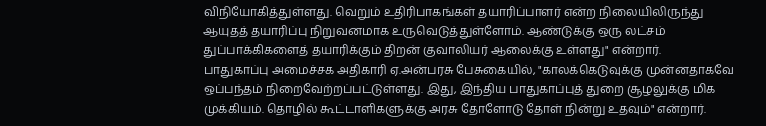விநியோகித்துள்ளது. வெறும் உதிரிபாகங்கள் தயாரிப்பாளர் என்ற நிலையிலிருந்து ஆயுதத் தயாரிப்பு நிறுவனமாக உருவெடுத்துள்ளோம். ஆண்டுக்கு ஒரு லட்சம் துப்பாக்கிகளைத் தயாரிக்கும் திறன் குவாலியர் ஆலைக்கு உள்ளது" என்றார்.
பாதுகாப்பு அமைச்சக அதிகாரி ஏ.அன்பரசு பேசுகையில், "காலக்கெடுவுக்கு முன்னதாகவே ஒப்பந்தம் நிறைவேற்றப்பட்டுள்ளது. இது, இந்திய பாதுகாப்புத் துறை சூழலுக்கு மிக முக்கியம். தொழில் கூட்டாளிகளுக்கு அரசு தோளோடு தோள் நின்று உதவும்" என்றார்.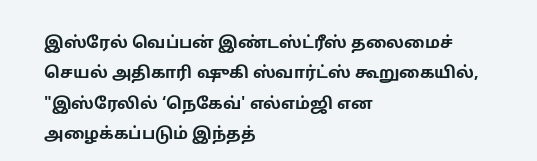இஸ்ரேல் வெப்பன் இண்டஸ்ட்ரீஸ் தலைமைச் செயல் அதிகாரி ஷுகி ஸ்வார்ட்ஸ் கூறுகையில், "இஸ்ரேலில் ‘நெகேவ்' எல்எம்ஜி என அழைக்கப்படும் இந்தத்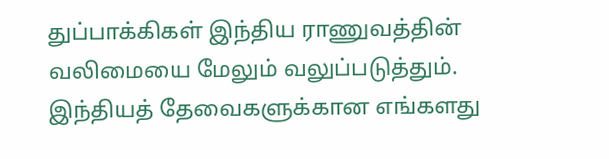துப்பாக்கிகள் இந்திய ராணுவத்தின் வலிமையை மேலும் வலுப்படுத்தும். இந்தியத் தேவைகளுக்கான எங்களது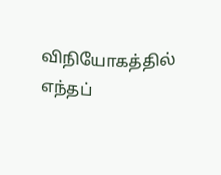விநியோகத்தில் எந்தப்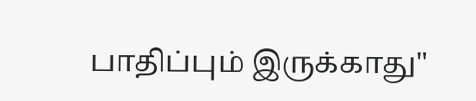பாதிப்பும் இருக்காது"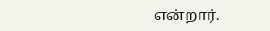என்றார்.